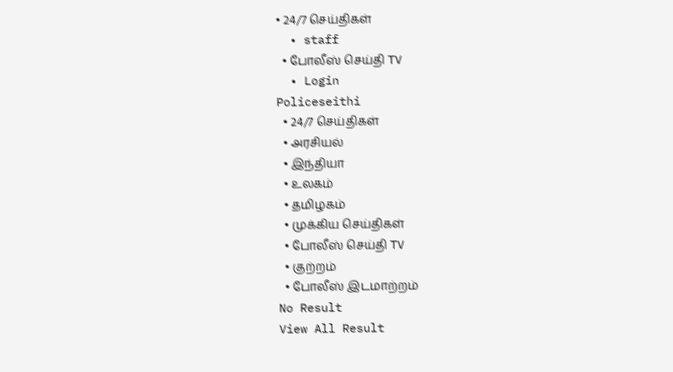• 24/7 செய்திகள்
  • staff
  • போலீஸ் செய்தி TV
  • Login
Policeseithi
  • 24/7 செய்திகள்
  • அரசியல்
  • இந்தியா
  • உலகம்
  • தமிழகம்
  • முக்கிய செய்திகள்
  • போலீஸ் செய்தி TV
  • குற்றம்
  • போலீஸ் இடமாற்றம்
No Result
View All Result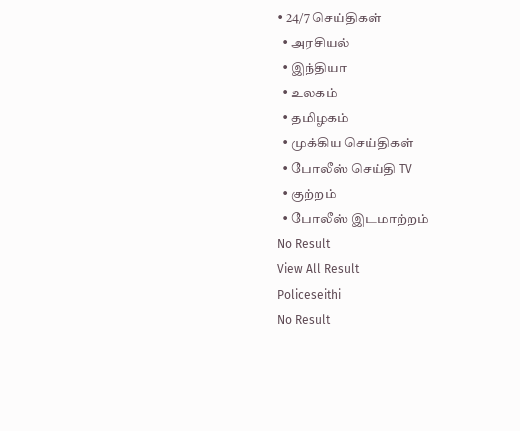• 24/7 செய்திகள்
  • அரசியல்
  • இந்தியா
  • உலகம்
  • தமிழகம்
  • முக்கிய செய்திகள்
  • போலீஸ் செய்தி TV
  • குற்றம்
  • போலீஸ் இடமாற்றம்
No Result
View All Result
Policeseithi
No Result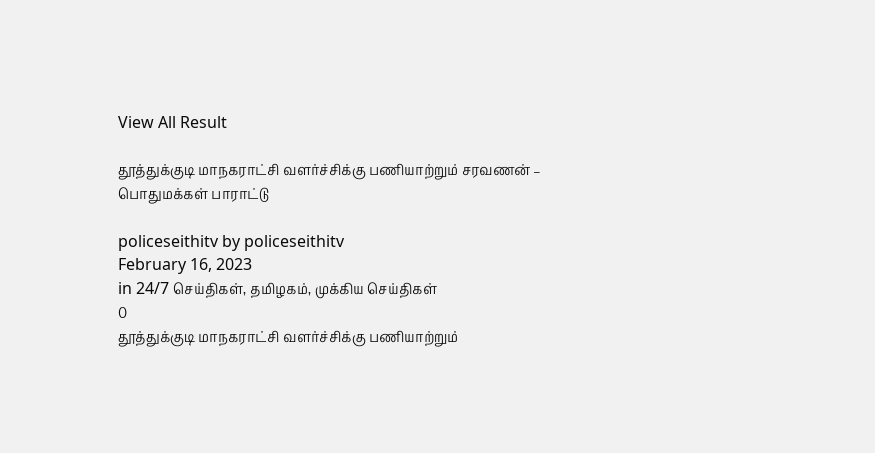View All Result

தூத்துக்குடி மாநகராட்சி வளர்ச்சிக்கு பணியாற்றும் சரவணன் – பொதுமக்கள் பாராட்டு

policeseithitv by policeseithitv
February 16, 2023
in 24/7 செய்திகள், தமிழகம், முக்கிய செய்திகள்
0
தூத்துக்குடி மாநகராட்சி வளர்ச்சிக்கு பணியாற்றும்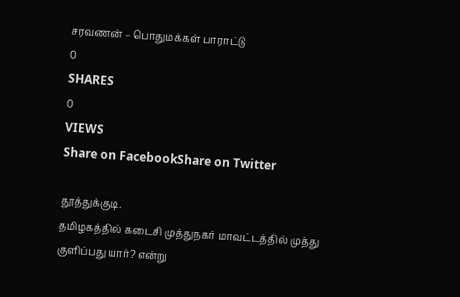சரவணன் – பொதுமக்கள் பாராட்டு
0
SHARES
0
VIEWS
Share on FacebookShare on Twitter

தூத்துக்குடி.
தமிழகத்தில் கடைசி முத்துநகர் மாவட்டத்தில் முத்து குளிப்பது யார்? என்று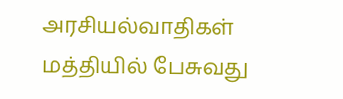அரசியல்வாதிகள் மத்தியில் பேசுவது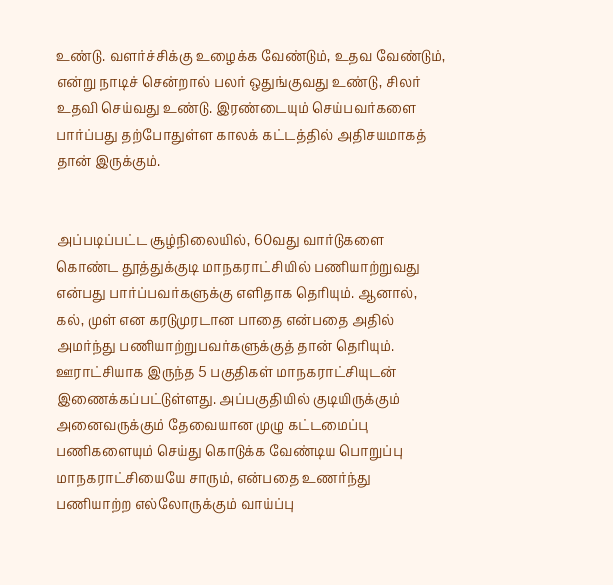உண்டு. வளர்ச்சிக்கு உழைக்க வேண்டும், உதவ வேண்டும், என்று நாடிச் சென்றால் பலர் ஒதுங்குவது உண்டு, சிலர் உதவி செய்வது உண்டு. இரண்டையும் செய்பவர்களை பார்ப்பது தற்போதுள்ள காலக் கட்டத்தில் அதிசயமாகத் தான் இருக்கும்.


அப்படிப்பட்ட சூழ்நிலையில், 60வது வார்டுகளை கொண்ட தூத்துக்குடி மாநகராட்சியில் பணியாற்றுவது என்பது பார்ப்பவர்களுக்கு எளிதாக தெரியும். ஆனால், கல், முள் என கரடுமுரடான பாதை என்பதை அதில் அமர்ந்து பணியாற்றுபவர்களுக்குத் தான் தெரியும். ஊராட்சியாக இருந்த 5 பகுதிகள் மாநகராட்சியுடன் இணைக்கப்பட்டுள்ளது. அப்பகுதியில் குடியிருக்கும் அனைவருக்கும் தேவையான முழு கட்டமைப்பு பணிகளையும் செய்து கொடுக்க வேண்டிய பொறுப்பு மாநகராட்சியையே சாரும், என்பதை உணர்ந்து பணியாற்ற எல்லோருக்கும் வாய்ப்பு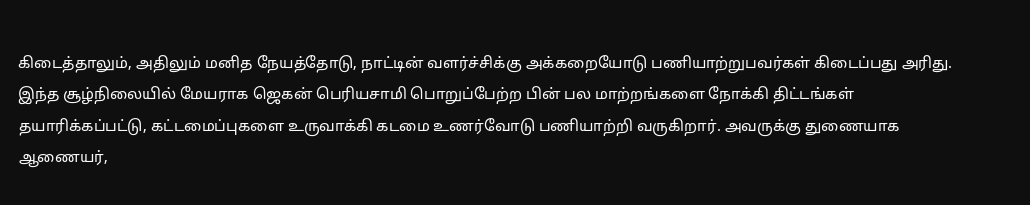கிடைத்தாலும், அதிலும் மனித நேயத்தோடு, நாட்டின் வளர்ச்சிக்கு அக்கறையோடு பணியாற்றுபவர்கள் கிடைப்பது அரிது.
இந்த சூழ்நிலையில் மேயராக ஜெகன் பெரியசாமி பொறுப்பேற்ற பின் பல மாற்றங்களை நோக்கி திட்டங்கள் தயாரிக்கப்பட்டு, கட்டமைப்புகளை உருவாக்கி கடமை உணர்வோடு பணியாற்றி வருகிறார். அவருக்கு துணையாக ஆணையர்,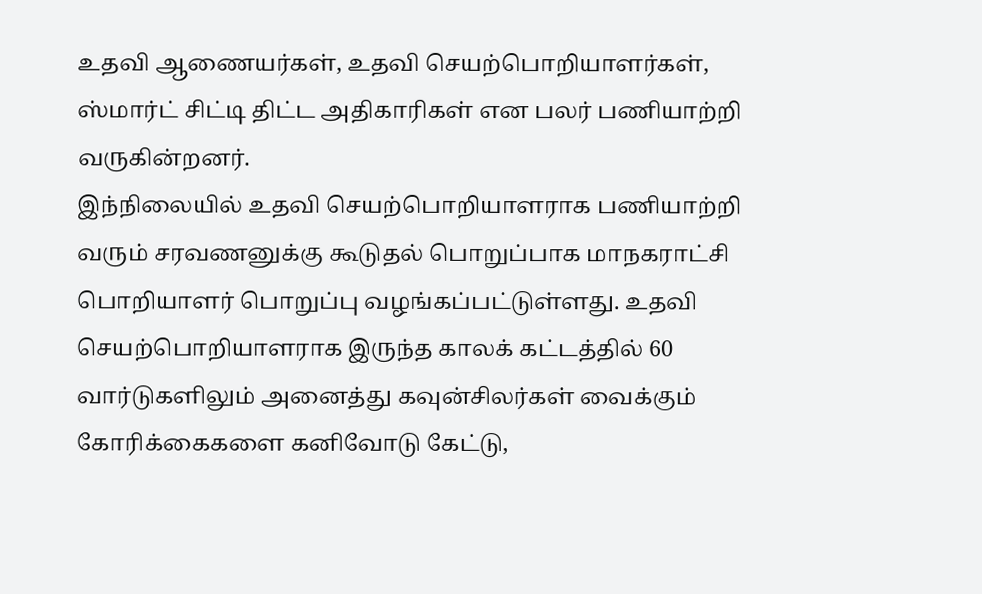உதவி ஆணையர்கள், உதவி செயற்பொறியாளர்கள், ஸ்மார்ட் சிட்டி திட்ட அதிகாரிகள் என பலர் பணியாற்றி வருகின்றனர்.
இந்நிலையில் உதவி செயற்பொறியாளராக பணியாற்றி வரும் சரவணனுக்கு கூடுதல் பொறுப்பாக மாநகராட்சி பொறியாளர் பொறுப்பு வழங்கப்பட்டுள்ளது. உதவி செயற்பொறியாளராக இருந்த காலக் கட்டத்தில் 60 வார்டுகளிலும் அனைத்து கவுன்சிலர்கள் வைக்கும் கோரிக்கைகளை கனிவோடு கேட்டு,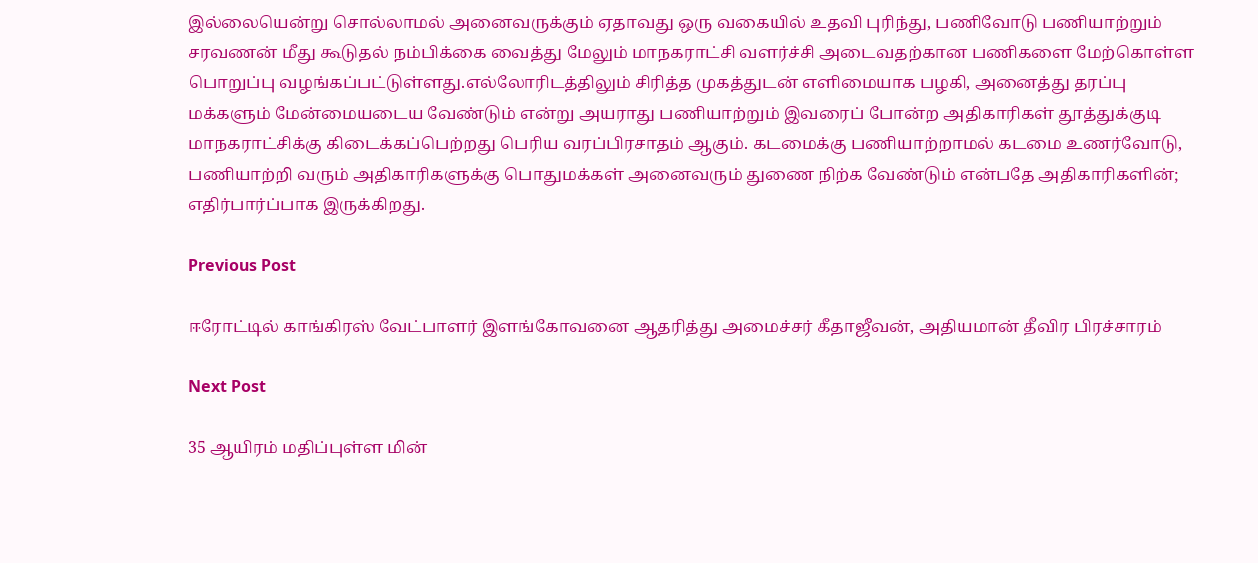இல்லையென்று சொல்லாமல் அனைவருக்கும் ஏதாவது ஒரு வகையில் உதவி புரிந்து, பணிவோடு பணியாற்றும் சரவணன் மீது கூடுதல் நம்பிக்கை வைத்து மேலும் மாநகராட்சி வளர்ச்சி அடைவதற்கான பணிகளை மேற்கொள்ள பொறுப்பு வழங்கப்பட்டுள்ளது.எல்லோரிடத்திலும் சிரித்த முகத்துடன் எளிமையாக பழகி, அனைத்து தரப்பு மக்களும் மேன்மையடைய வேண்டும் என்று அயராது பணியாற்றும் இவரைப் போன்ற அதிகாரிகள் தூத்துக்குடி மாநகராட்சிக்கு கிடைக்கப்பெற்றது பெரிய வரப்பிரசாதம் ஆகும். கடமைக்கு பணியாற்றாமல் கடமை உணர்வோடு, பணியாற்றி வரும் அதிகாரிகளுக்கு பொதுமக்கள் அனைவரும் துணை நிற்க வேண்டும் என்பதே அதிகாரிகளின்; எதிர்பார்ப்பாக இருக்கிறது.

Previous Post

ஈரோட்டில் காங்கிரஸ் வேட்பாளர் இளங்கோவனை ஆதரித்து அமைச்சர் கீதாஜீவன், அதியமான் தீவிர பிரச்சாரம்

Next Post

35 ஆயிரம் மதிப்புள்ள மின்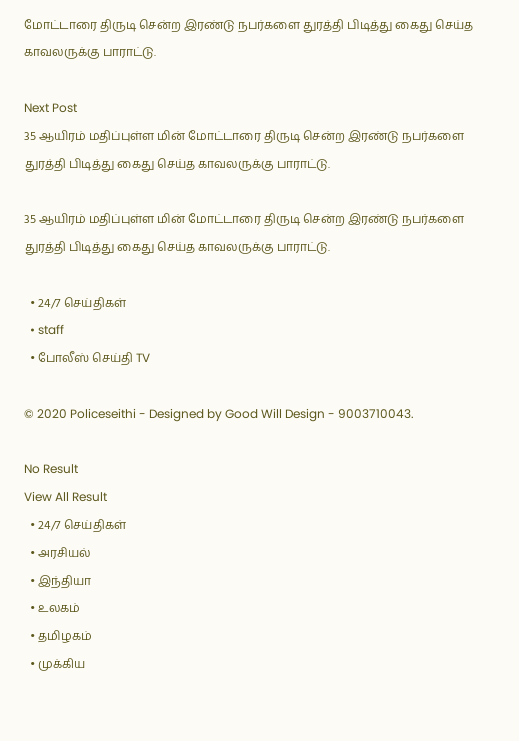மோட்டாரை திருடி சென்ற இரண்டு நபர்களை துரத்தி பிடித்து கைது செய்த காவலருக்கு பாராட்டு.

Next Post
35 ஆயிரம் மதிப்புள்ள மின் மோட்டாரை திருடி சென்ற இரண்டு நபர்களை துரத்தி பிடித்து கைது செய்த காவலருக்கு பாராட்டு.

35 ஆயிரம் மதிப்புள்ள மின் மோட்டாரை திருடி சென்ற இரண்டு நபர்களை துரத்தி பிடித்து கைது செய்த காவலருக்கு பாராட்டு.

  • 24/7 செய்திகள்
  • staff
  • போலீஸ் செய்தி TV

© 2020 Policeseithi - Designed by Good Will Design - 9003710043.

No Result
View All Result
  • 24/7 செய்திகள்
  • அரசியல்
  • இந்தியா
  • உலகம்
  • தமிழகம்
  • முக்கிய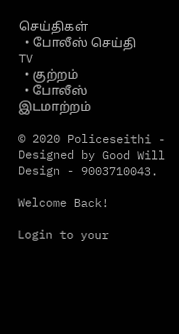செய்திகள்
  • போலீஸ் செய்தி TV
  • குற்றம்
  • போலீஸ் இடமாற்றம்

© 2020 Policeseithi - Designed by Good Will Design - 9003710043.

Welcome Back!

Login to your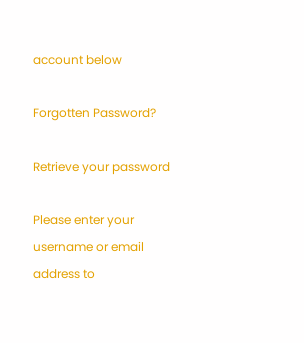account below

Forgotten Password?

Retrieve your password

Please enter your username or email address to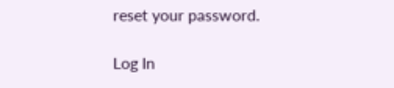reset your password.

Log In